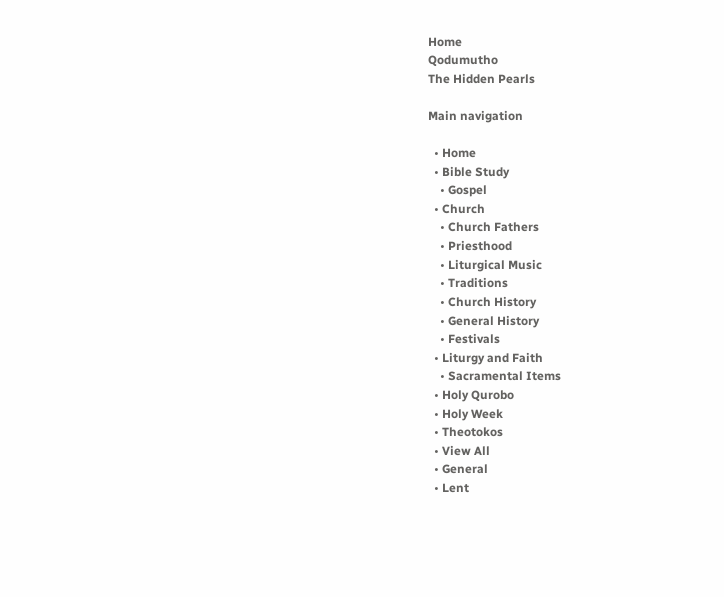Home
Qodumutho
The Hidden Pearls

Main navigation

  • Home
  • Bible Study
    • Gospel
  • Church
    • Church Fathers
    • Priesthood
    • Liturgical Music
    • Traditions
    • Church History
    • General History
    • Festivals
  • Liturgy and Faith
    • Sacramental Items
  • Holy Qurobo
  • Holy Week
  • Theotokos
  • View All
  • General
  • Lent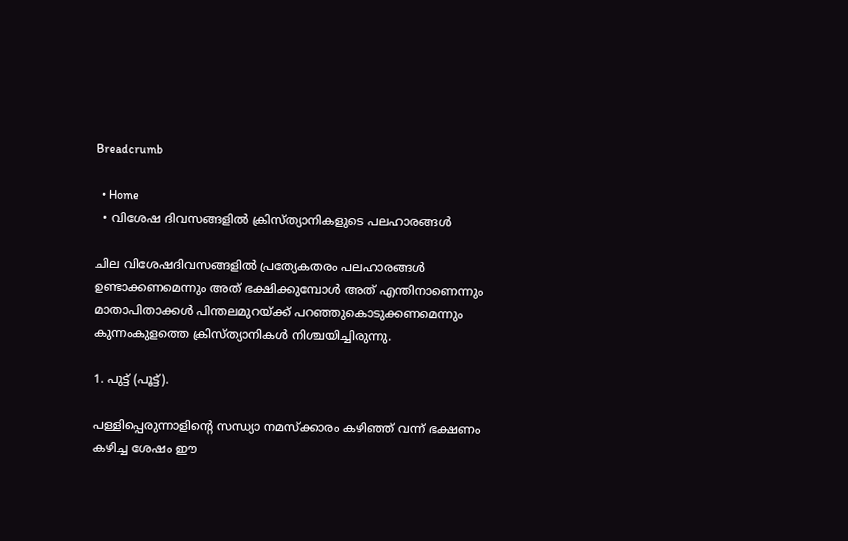Breadcrumb

  • Home
  • വിശേഷ ദിവസങ്ങളിൽ ക്രിസ്ത്യാനികളുടെ പലഹാരങ്ങൾ

ചില വിശേഷദിവസങ്ങളില്‍ പ്രത്യേകതരം പലഹാരങ്ങള്‍ ഉണ്ടാക്കണമെന്നും അത് ഭക്ഷിക്കുമ്പോള്‍ അത് എന്തിനാണെന്നും മാതാപിതാക്കള്‍ പിന്തലമുറയ്ക്ക് പറഞ്ഞുകൊടുക്കണമെന്നും കുന്നംകുളത്തെ ക്രിസ്ത്യാനികൾ നിശ്ചയിച്ചിരുന്നു.

1. പുട്ട് (പൂട്ട്).

പള്ളിപ്പെരുന്നാളിന്റെ സന്ധ്യാ നമസ്ക്കാരം കഴിഞ്ഞ് വന്ന് ഭക്ഷണം കഴിച്ച ശേഷം ഈ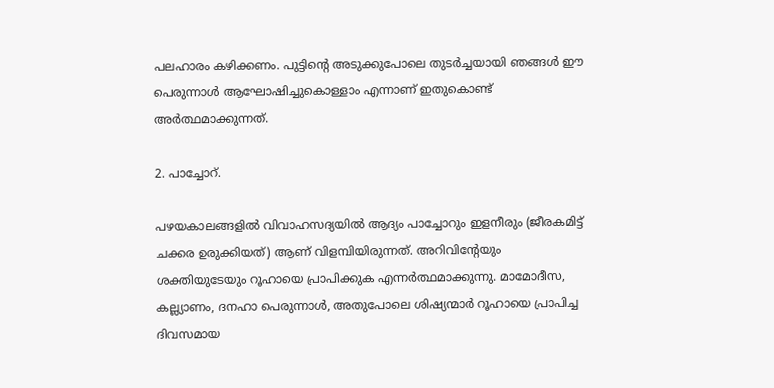പലഹാരം കഴിക്കണം. പുട്ടിന്റെ അടുക്കുപോലെ തുടർച്ചയായി ഞങ്ങള്‍ ഈ പെരുന്നാള്‍ ആഘോഷിച്ചുകൊള്ളാം എന്നാണ് ഇതുകൊണ്ട് അർത്ഥമാക്കുന്നത്.

2. പാച്ചോറ്.

പഴയകാലങ്ങളില്‍ വിവാഹസദ്യയില്‍ ആദ്യം പാച്ചോറും ഇളനീരും (ജീരകമിട്ട് ചക്കര ഉരുക്കിയത്) ആണ് വിളമ്പിയിരുന്നത്. അറിവിന്റേയും ശക്തിയുടേയും റൂഹായെ പ്രാപിക്കുക എന്നർത്ഥമാക്കുന്നു. മാമോദീസ, കല്ല്യാണം, ദനഹാ പെരുന്നാള്‍, അതുപോലെ ശിഷ്യന്മാർ റൂഹായെ പ്രാപിച്ച ദിവസമായ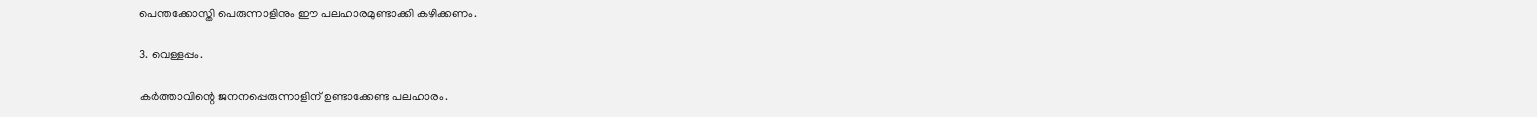പെന്തക്കോസ്തി പെരുന്നാളിനും ഈ പലഹാരമുണ്ടാക്കി കഴിക്കണം.

3. വെള്ളപ്പം.

കർത്താവിന്റെ ജനനപ്പെരുന്നാളിന് ഉണ്ടാക്കേണ്ട പലഹാരം.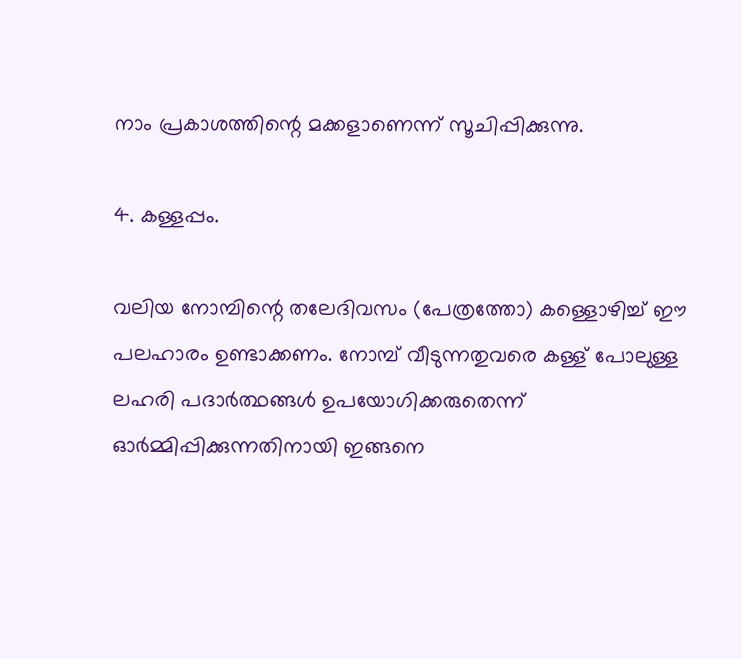നാം പ്രകാശത്തിന്റെ മക്കളാണെന്ന് സൂചിപ്പിക്കുന്നു.

4. കള്ളപ്പം.

വലിയ നോമ്പിന്റെ തലേദിവസം (പേത്രത്തോ) കള്ളൊഴിച്ച് ഈ പലഹാരം ഉണ്ടാക്കണം. നോമ്പ് വീടുന്നതുവരെ കള്ള് പോലുള്ള ലഹരി പദാർത്ഥങ്ങൾ ഉപയോഗിക്കരുതെന്ന് ഓർമ്മിപ്പിക്കുന്നതിനായി ഇങ്ങനെ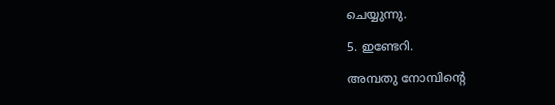ചെയ്യുന്നു.

5. ഇണ്ടേറി.

അമ്പതു നോമ്പിന്റെ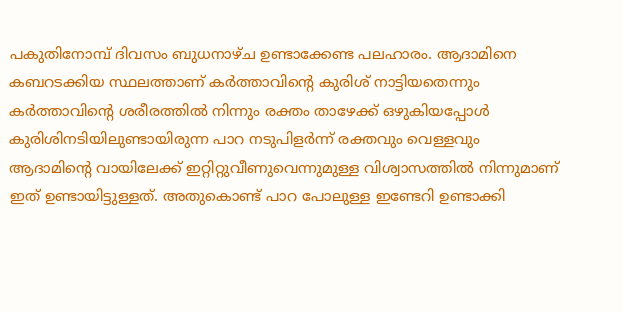പകുതിനോമ്പ് ദിവസം ബുധനാഴ്ച ഉണ്ടാക്കേണ്ട പലഹാരം. ആദാമിനെ കബറടക്കിയ സ്ഥലത്താണ് കർത്താവിന്റെ കുരിശ് നാട്ടിയതെന്നും കർത്താവിന്റെ ശരീരത്തില്‍ നിന്നും രക്തം താഴേക്ക് ഒഴുകിയപ്പോള്‍ കുരിശിനടിയിലുണ്ടായിരുന്ന പാറ നടുപിളർന്ന് രക്തവും വെള്ളവും ആദാമിന്റെ വായിലേക്ക് ഇറ്റിറ്റുവീണുവെന്നുമുള്ള വിശ്വാസത്തിൽ നിന്നുമാണ് ഇത് ഉണ്ടായിട്ടുള്ളത്. അതുകൊണ്ട് പാറ പോലുള്ള ഇണ്ടേറി ഉണ്ടാക്കി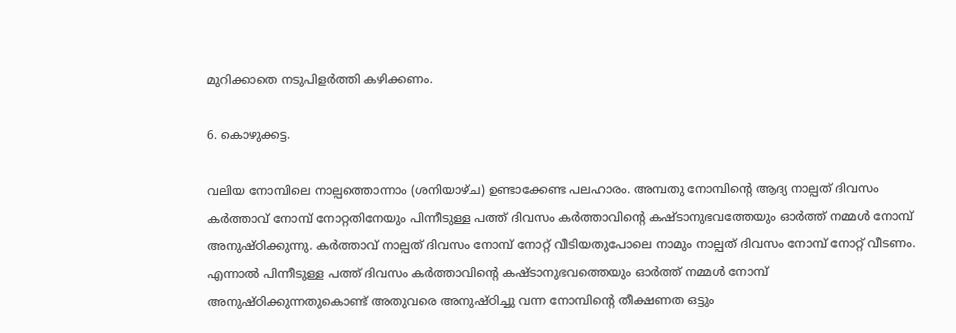മുറിക്കാതെ നടുപിളർത്തി കഴിക്കണം.

6. കൊഴുക്കട്ട.

വലിയ നോമ്പിലെ നാല്പത്തൊന്നാം (ശനിയാഴ്ച) ഉണ്ടാക്കേണ്ട പലഹാരം. അമ്പതു നോമ്പിന്റെ ആദ്യ നാല്പത് ദിവസം കർത്താവ് നോമ്പ് നോറ്റതിനേയും പിന്നീടുള്ള പത്ത് ദിവസം കർത്താവിന്റെ കഷ്ടാനുഭവത്തേയും ഓർത്ത് നമ്മള്‍ നോമ്പ് അനുഷ്ഠിക്കുന്നു. കർത്താവ് നാല്പത് ദിവസം നോമ്പ് നോറ്റ് വീടിയതുപോലെ നാമും നാല്പത് ദിവസം നോമ്പ് നോറ്റ് വീടണം. എന്നാൽ പിന്നീടുള്ള പത്ത് ദിവസം കർത്താവിന്റെ കഷ്ടാനുഭവത്തെയും ഓർത്ത് നമ്മൾ നോമ്പ് അനുഷ്ഠിക്കുന്നതുകൊണ്ട് അതുവരെ അനുഷ്ഠിച്ചു വന്ന നോമ്പിന്റെ തീക്ഷണത ഒട്ടും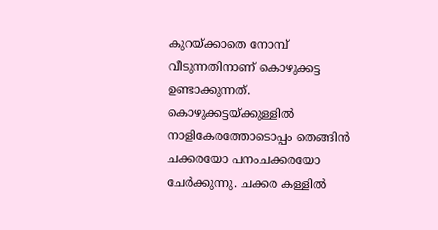കുറയ്ക്കാതെ നോമ്പ് വീടുന്നതിനാണ് കൊഴുക്കട്ട ഉണ്ടാക്കുന്നത്. കൊഴുക്കട്ടയ്ക്കുള്ളില്‍ നാളികേരത്തോടൊപ്പം തെങ്ങിൻ ചക്കരയോ പനംചക്കരയോ ചേർക്കുന്നു. ചക്കര കള്ളിൽ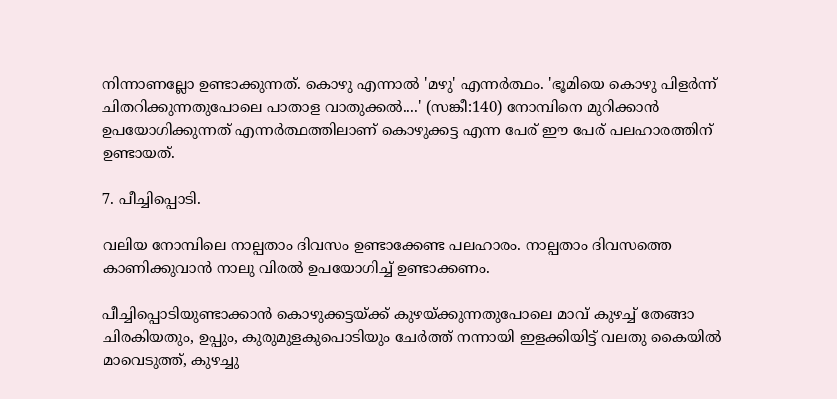നിന്നാണല്ലോ ഉണ്ടാക്കുന്നത്. കൊഴു എന്നാൽ 'മഴു' എന്നർത്ഥം. 'ഭൂമിയെ കൊഴു പിളർന്ന് ചിതറിക്കുന്നതുപോലെ പാതാള വാതുക്കല്‍....' (സങ്കീ:140) നോമ്പിനെ മുറിക്കാന്‍ ഉപയോഗിക്കുന്നത് എന്നർത്ഥത്തിലാണ് കൊഴുക്കട്ട എന്ന പേര് ഈ പേര് പലഹാരത്തിന് ഉണ്ടായത്.

7. പീച്ചിപ്പൊടി.

വലിയ നോമ്പിലെ നാല്പതാം ദിവസം ഉണ്ടാക്കേണ്ട പലഹാരം. നാല്പതാം ദിവസത്തെ കാണിക്കുവാന്‍ ‍നാലു വിരല്‍ ഉപയോഗിച്ച് ഉണ്ടാക്കണം.

പീച്ചിപ്പൊടിയുണ്ടാക്കാൻ കൊഴുക്കട്ടയ്ക്ക് കുഴയ്ക്കുന്നതുപോലെ മാവ് കുഴച്ച് തേങ്ങാ ചിരകിയതും, ഉപ്പും, കുരുമുളകുപൊടിയും ചേർത്ത് നന്നായി ഇളക്കിയിട്ട് വലതു കൈയിൽ മാവെടുത്ത്, കുഴച്ചു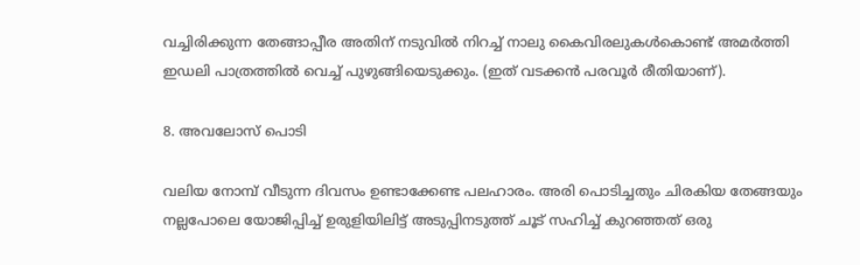വച്ചിരിക്കുന്ന തേങ്ങാപ്പീര അതിന് നടുവിൽ നിറച്ച് നാലു കൈവിരലുകൾകൊണ്ട് അമർത്തി ഇഡലി പാത്രത്തിൽ വെച്ച് പുഴുങ്ങിയെടുക്കും. (ഇത് വടക്കൻ പരവൂർ രീതിയാണ്).

8. അവലോസ് പൊടി

വലിയ നോമ്പ് വീടുന്ന ദിവസം ഉണ്ടാക്കേണ്ട പലഹാരം. അരി പൊടിച്ചതും ചിരകിയ തേങ്ങയും നല്ലപോലെ യോജിപ്പിച്ച് ഉരുളിയിലിട്ട് അടുപ്പിനടുത്ത് ചൂട് സഹിച്ച് കുറഞ്ഞത് ഒരു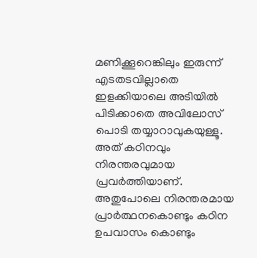മണിക്കൂറെങ്കിലും ഇരുന്ന് എടതടവില്ലാതെ ഇളക്കിയാലെ അടിയിൽ പിടിക്കാതെ അവിലോസ് പൊടി തയ്യാറാവുകയുള്ളൂ. അത് കഠിനവും നിരന്തരവുമായ പ്രവർത്തിയാണ്. അതുപോലെ നിരന്തരമായ പ്രാർത്ഥനകൊണ്ടും കഠിന ഉപവാസം കൊണ്ടും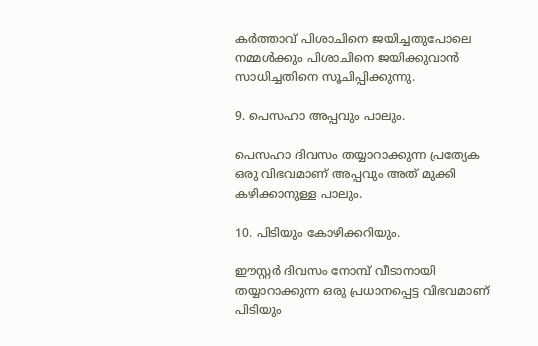കർത്താവ് പിശാചിനെ ജയിച്ചതുപോലെ നമ്മൾക്കും പിശാചിനെ ജയിക്കുവാൻ സാധിച്ചതിനെ സൂചിപ്പിക്കുന്നു.

9. പെസഹാ അപ്പവും പാലും.

പെസഹാ ദിവസം തയ്യാറാക്കുന്ന പ്രത്യേക ഒരു വിഭവമാണ് അപ്പവും അത് മുക്കി കഴിക്കാനുള്ള പാലും.

10. പിടിയും കോഴിക്കറിയും.

ഈസ്റ്റർ ദിവസം നോമ്പ് വീടാനായി തയ്യാറാക്കുന്ന ഒരു പ്രധാനപ്പെട്ട വിഭവമാണ് പിടിയും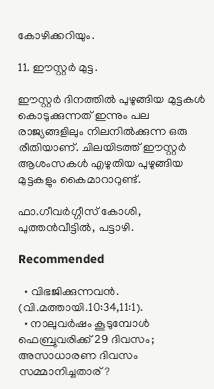കോഴിക്കറിയും.

11. ഈസ്റ്റർ മുട്ട.

ഈസ്റ്റർ ദിനത്തിൽ പുഴുങ്ങിയ മുട്ടകൾ കൊടുക്കുന്നത് ഇന്നും പല രാജ്യങ്ങളിലും നിലനിൽക്കുന്ന ഒരു രീതിയാണ്. ചിലയിടത്ത് ഈസ്റ്റർ ആശംസകൾ എഴുതിയ പുഴുങ്ങിയ മുട്ടകളും കൈമാറാറുണ്ട്.

ഫാ.ഗീവർഗ്ഗീസ് കോശി, പുത്തൻവീട്ടിൽ, പട്ടാഴി.

Recommended

  • വിഭജിക്കുന്നവൻ. (വി.മത്തായി.10:34,11:1).
  • നാലുവര്‍ഷം കൂടുമ്പോള്‍ ഫെബ്രുവരിക്ക് 29 ദിവസം; അസാധാരണ ദിവസം സമ്മാനിച്ചതാര്?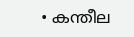• കന്തീല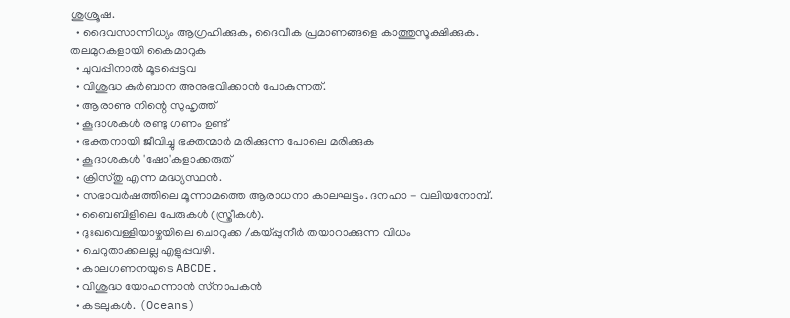ശുശ്രൂഷ.
  • ദൈവസാന്നിധ്യം ആഗ്രഹിക്കുക, ദൈവീക പ്രമാണങ്ങളെ കാത്തുസൂക്ഷിക്കുക. തലമുറകളായി കൈമാറുക
  • ചുവപ്പിനാൽ മൂടപ്പെട്ടവ
  • വിശുദ്ധ കുര്‍ബാന അനുഭവിക്കാന്‍ പോകുന്നത്.
  • ആരാണു നിന്റെ സുഹൃത്ത്
  • കൂദാശകള്‍ രണ്ടു ഗണം ഉണ്ട്
  • ഭക്തനായി ജീവിച്ചു ഭക്തന്മാർ മരിക്കുന്ന പോലെ മരിക്കുക
  • കൂദാശകൾ 'ഷോ'കളാക്കരുത്
  • ക്രിസ്തു എന്ന മദ്ധ്യസ്ഥൻ.
  • സഭാവർഷത്തിലെ മൂന്നാമത്തെ ആരാധനാ കാലഘട്ടം. ദനഹാ - വലിയനോമ്പ്‌.
  • ബൈബിളിലെ പേരുകൾ (സ്ത്രീകൾ).
  • ദുഃഖവെള്ളിയാഴ്ചയിലെ ചൊറുക്ക /കയ്പ്പുനീർ തയാറാക്കുന്ന വിധം
  • ചെറുതാക്കലല്ല എളുപ്പവഴി.
  • കാലഗണനയുടെ ABCDE.
  • വിശുദ്ധ യോഹന്നാൻ സ്‌നാപകൻ
  • കടലുകൾ. (Oceans)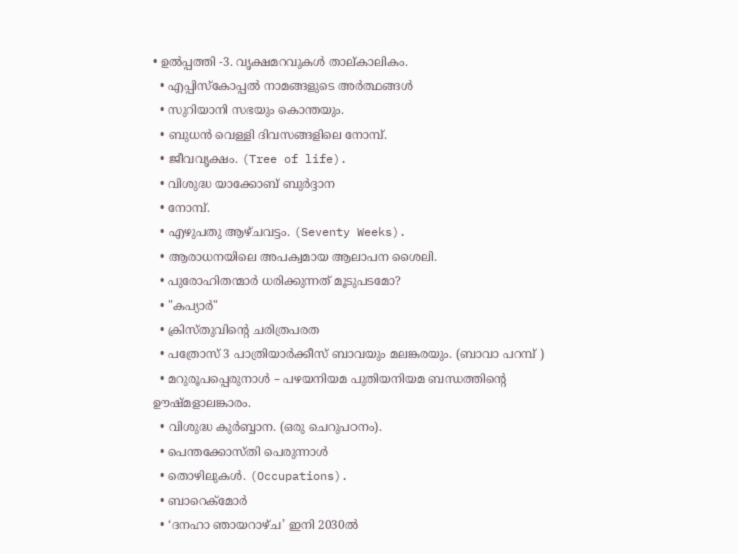• ഉൽപ്പത്തി -3. വൃക്ഷമറവുകൾ താല്കാലികം.
  • എപ്പിസ്കോപ്പൽ നാമങ്ങളുടെ അർത്ഥങ്ങൾ
  • സുറിയാനി സഭയും കൊന്തയും.
  • ബുധൻ വെള്ളി ദിവസങ്ങളിലെ നോമ്പ്.
  • ജീവവൃക്ഷം. (Tree of life).
  • വിശുദ്ധ യാക്കോബ് ബുർദ്ദാന
  • നോമ്പ്.
  • എഴുപതു ആഴ്ചവട്ടം. (Seventy Weeks).
  • ആരാധനയിലെ അപക്വമായ ആലാപന ശൈലി.
  • പുരോഹിതന്മാര്‍ ധരിക്കുന്നത് മൂടുപടമോ?
  • "കപ്യാര്‍"
  • ക്രിസ്തുവിന്റെ ചരിത്രപരത
  • പത്രോസ് 3 പാത്രിയാർക്കീസ് ബാവയും മലങ്കരയും. (ബാവാ പറമ്പ് )
  • മറുരൂപപ്പെരുനാൾ – പഴയനിയമ പുതിയനിയമ ബന്ധത്തിൻ്റെ ഊഷ്മളാലങ്കാരം.
  • വിശുദ്ധ കുർബ്ബാന. (ഒരു ചെറുപഠനം).
  • പെന്തക്കോസ്തി പെരുന്നാൾ
  • തൊഴിലുകൾ. (Occupations).
  • ബാറെക്മോര്‍
  • ‘ദനഹാ ഞായറാഴ്ച’ ഇനി 2030ല്‍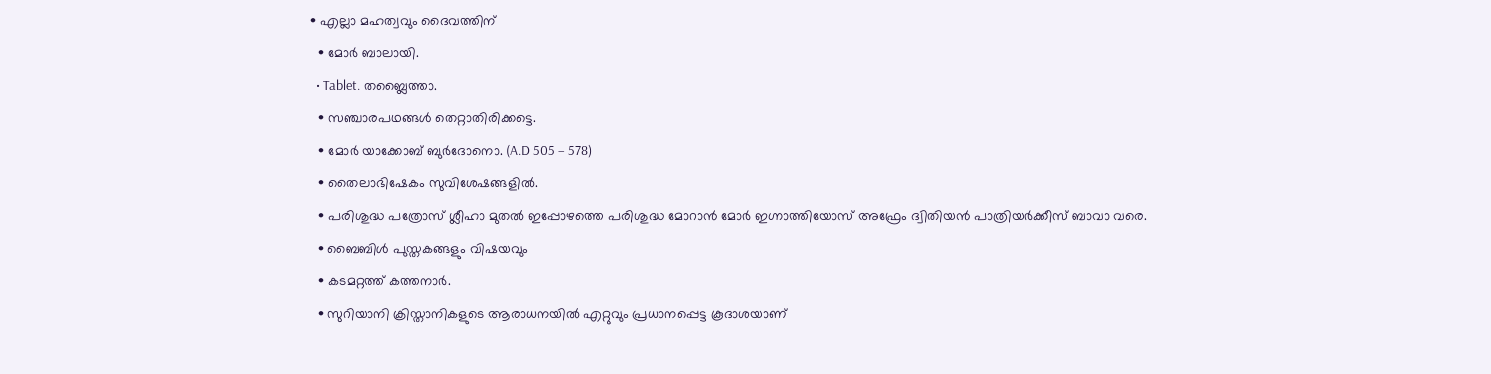• എല്ലാ മഹത്വവും ദൈവത്തിന്
  • മോർ ബാലായി.
  • Tablet. തബ്ലൈത്താ.
  • സഞ്ചാരപഥങ്ങൾ തെറ്റാതിരിക്കട്ടെ.
  • മോര്‍ യാക്കോബ് ബുര്‍ദോനൊ. (A.D 505 – 578)
  • തൈലാഭിഷേകം സുവിശേഷങ്ങളിൽ.
  • പരിശുദ്ധ പത്രോസ്‌ ശ്ലീഹാ മുതൽ ഇപ്പോഴത്തെ പരിശുദ്ധ മോറാൻ മോർ ഇഗ്നാത്തിയോസ് അഫ്രേം ദ്വിതിയൻ പാത്രിയർക്കീസ് ബാവാ വരെ.
  • ബൈബിൾ പുസ്തകങ്ങളും വിഷയവും
  • കടമറ്റത്ത് കത്തനാർ.
  • സുറിയാനി ക്രിസ്താനികളുടെ ആരാധനയിൽ എറ്റുവും പ്രധാനപ്പെട്ട കൂദാശയാണ്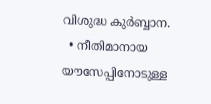വിശുദ്ധ കുർബ്ബാന.
  • നീതിമാനായ യൗസേപ്പിനോടുള്ള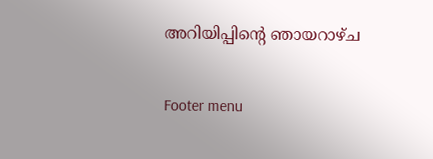അറിയിപ്പിന്റെ ഞായറാഴ്ച

Footer menu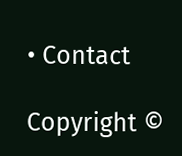• Contact

Copyright ©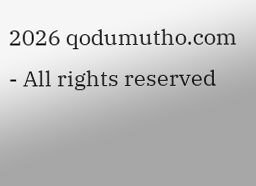2026 qodumutho.com - All rights reserved